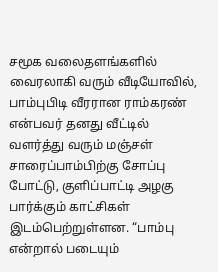சமூக வலைதளங்களில் வைரலாகி வரும் வீடியோவில், பாம்புபிடி வீரரான ராம்கரண் என்பவர் தனது வீட்டில் வளர்த்து வரும் மஞ்சள் சாரைப்பாம்பிற்கு சோப்பு போட்டு, குளிப்பாட்டி அழகு பார்க்கும் காட்சிகள் இடம்பெற்றுள்ளன. “பாம்பு என்றால் படையும்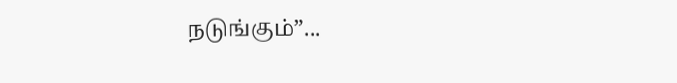நடுங்கும்”...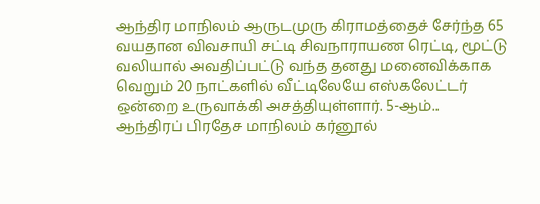ஆந்திர மாநிலம் ஆருடமுரு கிராமத்தைச் சேர்ந்த 65 வயதான விவசாயி சட்டி சிவநாராயண ரெட்டி, மூட்டு வலியால் அவதிப்பட்டு வந்த தனது மனைவிக்காக வெறும் 20 நாட்களில் வீட்டிலேயே எஸ்கலேட்டர் ஒன்றை உருவாக்கி அசத்தியுள்ளார். 5-ஆம்...
ஆந்திரப் பிரதேச மாநிலம் கர்னூல்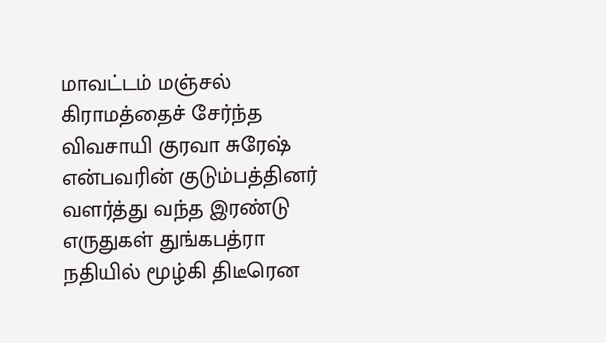மாவட்டம் மஞ்சல் கிராமத்தைச் சேர்ந்த விவசாயி குரவா சுரேஷ் என்பவரின் குடும்பத்தினர் வளர்த்து வந்த இரண்டு எருதுகள் துங்கபத்ரா நதியில் மூழ்கி திடீரென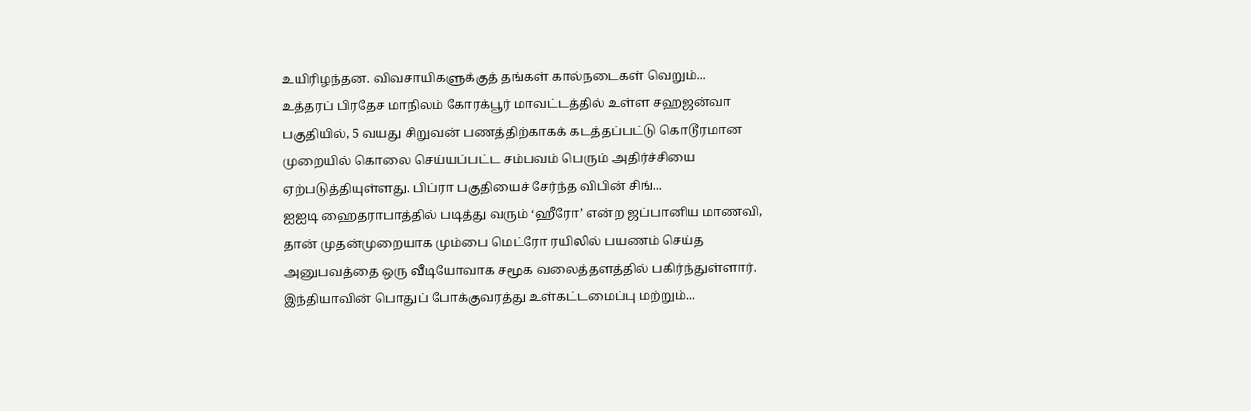உயிரிழந்தன. விவசாயிகளுக்குத் தங்கள் கால்நடைகள் வெறும்...
உத்தரப் பிரதேச மாநிலம் கோரக்பூர் மாவட்டத்தில் உள்ள சஹஜன்வா பகுதியில், 5 வயது சிறுவன் பணத்திற்காகக் கடத்தப்பட்டு கொடூரமான முறையில் கொலை செய்யப்பட்ட சம்பவம் பெரும் அதிர்ச்சியை ஏற்படுத்தியுள்ளது. பிப்ரா பகுதியைச் சேர்ந்த விபின் சிங்...
ஐஐடி ஹைதராபாத்தில் படித்து வரும் ‘ஹீரோ’ என்ற ஜப்பானிய மாணவி, தான் முதன்முறையாக மும்பை மெட்ரோ ரயிலில் பயணம் செய்த அனுபவத்தை ஒரு வீடியோவாக சமூக வலைத்தளத்தில் பகிர்ந்துள்ளார். இந்தியாவின் பொதுப் போக்குவரத்து உள்கட்டமைப்பு மற்றும்...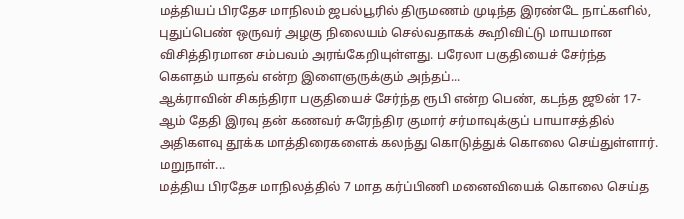மத்தியப் பிரதேச மாநிலம் ஜபல்பூரில் திருமணம் முடிந்த இரண்டே நாட்களில், புதுப்பெண் ஒருவர் அழகு நிலையம் செல்வதாகக் கூறிவிட்டு மாயமான விசித்திரமான சம்பவம் அரங்கேறியுள்ளது. பரேலா பகுதியைச் சேர்ந்த கௌதம் யாதவ் என்ற இளைஞருக்கும் அந்தப்...
ஆக்ராவின் சிகந்திரா பகுதியைச் சேர்ந்த ரூபி என்ற பெண், கடந்த ஜூன் 17-ஆம் தேதி இரவு தன் கணவர் சுரேந்திர குமார் சர்மாவுக்குப் பாயாசத்தில் அதிகளவு தூக்க மாத்திரைகளைக் கலந்து கொடுத்துக் கொலை செய்துள்ளார். மறுநாள்...
மத்திய பிரதேச மாநிலத்தில் 7 மாத கர்ப்பிணி மனைவியைக் கொலை செய்த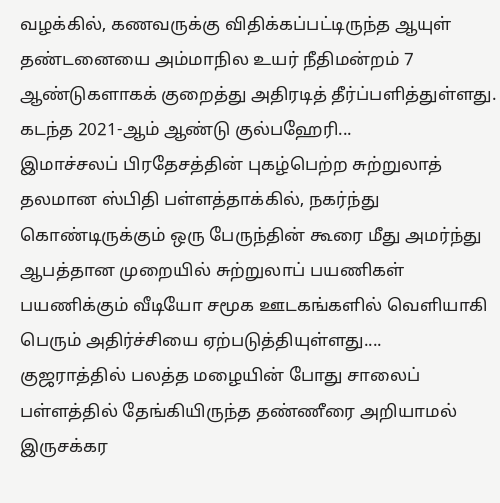வழக்கில், கணவருக்கு விதிக்கப்பட்டிருந்த ஆயுள் தண்டனையை அம்மாநில உயர் நீதிமன்றம் 7 ஆண்டுகளாகக் குறைத்து அதிரடித் தீர்ப்பளித்துள்ளது. கடந்த 2021-ஆம் ஆண்டு குல்பஹேரி...
இமாச்சலப் பிரதேசத்தின் புகழ்பெற்ற சுற்றுலாத் தலமான ஸ்பிதி பள்ளத்தாக்கில், நகர்ந்து கொண்டிருக்கும் ஒரு பேருந்தின் கூரை மீது அமர்ந்து ஆபத்தான முறையில் சுற்றுலாப் பயணிகள் பயணிக்கும் வீடியோ சமூக ஊடகங்களில் வெளியாகி பெரும் அதிர்ச்சியை ஏற்படுத்தியுள்ளது....
குஜராத்தில் பலத்த மழையின் போது சாலைப் பள்ளத்தில் தேங்கியிருந்த தண்ணீரை அறியாமல் இருசக்கர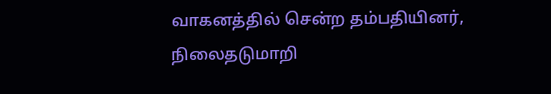வாகனத்தில் சென்ற தம்பதியினர், நிலைதடுமாறி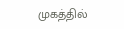முகத்தில்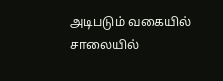அடிபடும் வகையில் சாலையில்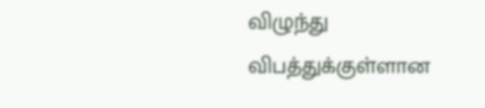விழுந்து விபத்துக்குள்ளான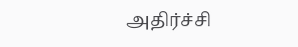அதிர்ச்சி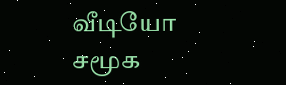வீடியோ சமூக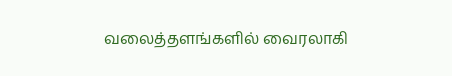வலைத்தளங்களில் வைரலாகி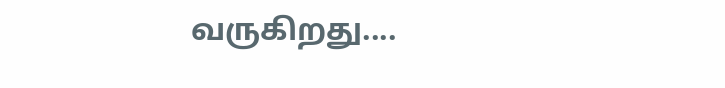வருகிறது....